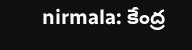nirmala: కేంద్ర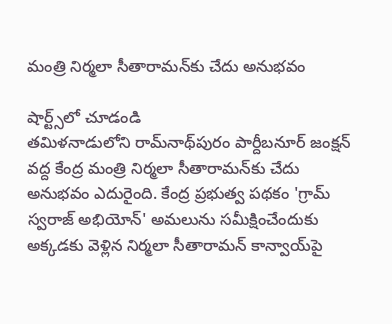మంత్రి నిర్మలా సీతారామన్‌కు చేదు అనుభవం

షార్ట్స్‌లో చూడండి
తమిళనాడులోని రామ్‌నాథ్‌పురం పార్దీబనూర్ జంక్షన్ వద్ద కేంద్ర మంత్రి నిర్మలా సీతారామన్‌కు చేదు అనుభవం ఎదురైంది. కేంద్ర ప్రభుత్వ పథకం 'గ్రామ్ స్వరాజ్ అభియోన్' అమలును సమీక్షించేందుకు అక్కడకు వెళ్లిన నిర్మలా సీతారామన్‌ కాన్వాయ్‌పై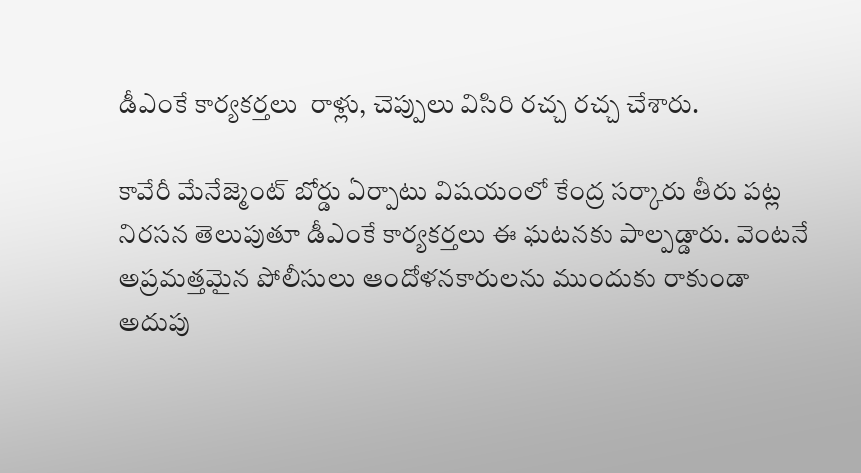డీఎంకే కార్యకర్తలు  రాళ్లు, చెప్పులు విసిరి రచ్చ రచ్చ చేశారు.

కావేరీ మేనేజ్మెంట్ బోర్డు ఏర్పాటు విషయంలో కేంద్ర సర్కారు తీరు పట్ల నిరసన తెలుపుతూ డీఎంకే కార్యకర్తలు ఈ ఘటనకు పాల్పడ్డారు. వెంటనే అప్రమత్తమైన పోలీసులు ఆందోళనకారులను ముందుకు రాకుండా అదుపు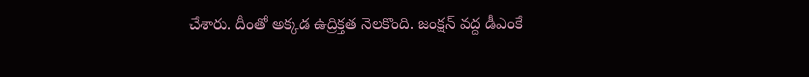చేశారు. దీంతో అక్కడ ఉద్రిక్తత నెలకొంది. జంక్షన్‌ వద్ద డీఎంకే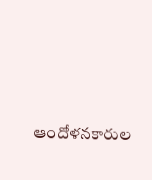ఆందోళనకారుల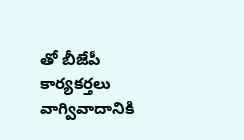తో బీజేపీ కార్యకర్తలు వాగ్వివాదానికి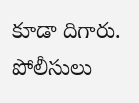కూడా దిగారు. పోలీసులు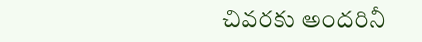చివరకు అందరినీ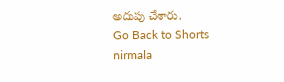అదుపు చేశారు.
Go Back to Shorts
nirmala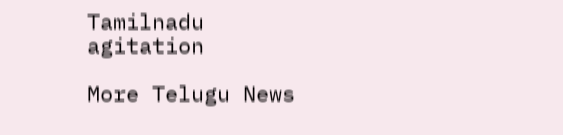Tamilnadu
agitation

More Telugu News